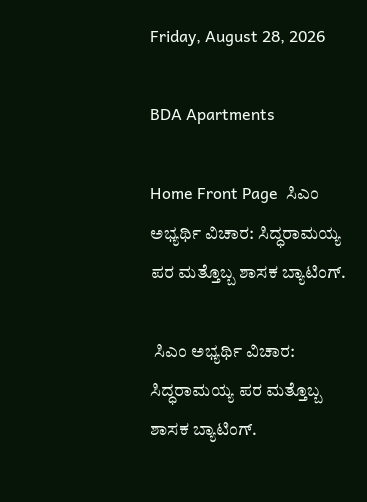Friday, August 28, 2026

BDA Apartments

Home Front Page  ಸಿಎಂ ಅಭ್ಯರ್ಥಿ ವಿಚಾರ: ಸಿದ್ಧರಾಮಯ್ಯ ಪರ ಮತ್ತೊಬ್ಬ ಶಾಸಕ ಬ್ಯಾಟಿಂಗ್.

 ಸಿಎಂ ಅಭ್ಯರ್ಥಿ ವಿಚಾರ: ಸಿದ್ಧರಾಮಯ್ಯ ಪರ ಮತ್ತೊಬ್ಬ ಶಾಸಕ ಬ್ಯಾಟಿಂಗ್.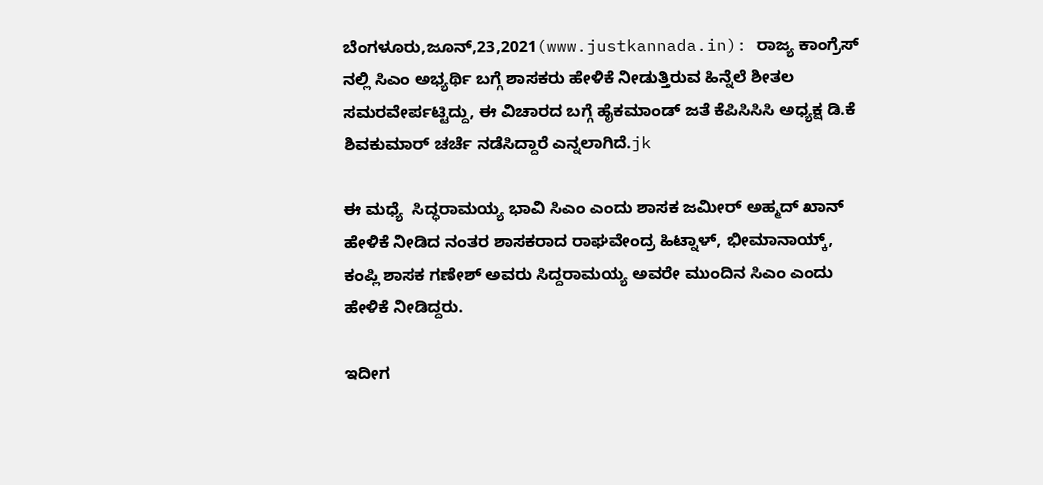ಬೆಂಗಳೂರು,ಜೂನ್,23,2021(www.justkannada.in): ರಾಜ್ಯ ಕಾಂಗ್ರೆಸ್ ನಲ್ಲಿ ಸಿಎಂ ಅಭ್ಯರ್ಥಿ ಬಗ್ಗೆ ಶಾಸಕರು ಹೇಳಿಕೆ ನೀಡುತ್ತಿರುವ ಹಿನ್ನೆಲೆ ಶೀತಲ ಸಮರವೇರ್ಪಟ್ಟಿದ್ದು, ಈ ವಿಚಾರದ ಬಗ್ಗೆ ಹೈಕಮಾಂಡ್ ಜತೆ ಕೆಪಿಸಿಸಿಸಿ ಅಧ್ಯಕ್ಷ ಡಿ.ಕೆ ಶಿವಕುಮಾರ್ ಚರ್ಚೆ ನಡೆಸಿದ್ದಾರೆ ಎನ್ನಲಾಗಿದೆ.jk

ಈ ಮಧ್ಯೆ  ಸಿದ್ಧರಾಮಯ್ಯ ಭಾವಿ ಸಿಎಂ ಎಂದು ಶಾಸಕ ಜಮೀರ್ ಅಹ್ಮದ್ ಖಾನ್ ಹೇಳಿಕೆ ನೀಡಿದ ನಂತರ ಶಾಸಕರಾದ ರಾಘವೇಂದ್ರ ಹಿಟ್ನಾಳ್, ಭೀಮಾನಾಯ್ಕ್, ಕಂಪ್ಲಿ ಶಾಸಕ ಗಣೇಶ್ ಅವರು ಸಿದ್ದರಾಮಯ್ಯ ಅವರೇ ಮುಂದಿನ ಸಿಎಂ ಎಂದು ಹೇಳಿಕೆ ನೀಡಿದ್ದರು.

ಇದೀಗ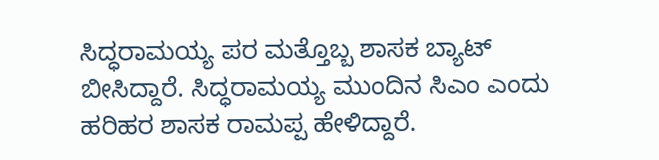ಸಿದ್ಧರಾಮಯ್ಯ ಪರ ಮತ್ತೊಬ್ಬ ಶಾಸಕ ಬ್ಯಾಟ್ ಬೀಸಿದ್ದಾರೆ. ಸಿದ್ಧರಾಮಯ್ಯ ಮುಂದಿನ ಸಿಎಂ ಎಂದು ಹರಿಹರ ಶಾಸಕ ರಾಮಪ್ಪ ಹೇಳಿದ್ದಾರೆ.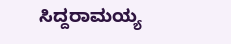ಸಿದ್ದರಾಮಯ್ಯ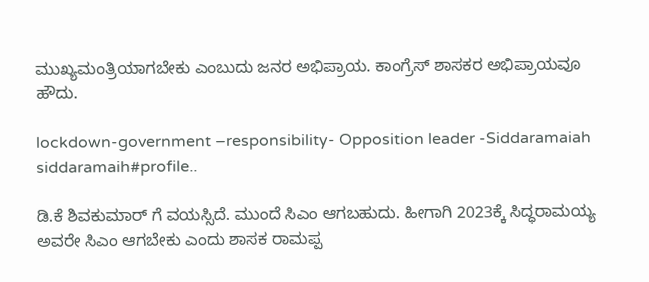ಮುಖ್ಯಮಂತ್ರಿಯಾಗಬೇಕು ಎಂಬುದು ಜನರ ಅಭಿಪ್ರಾಯ. ಕಾಂಗ್ರೆಸ್ ಶಾಸಕರ ಅಭಿಪ್ರಾಯವೂ ಹೌದು.

lockdown-government –responsibility- Opposition leader -Siddaramaiah
siddaramaih#profile..

ಡಿ.ಕೆ ಶಿವಕುಮಾರ್ ಗೆ ವಯಸ್ಸಿದೆ. ಮುಂದೆ ಸಿಎಂ ಆಗಬಹುದು. ಹೀಗಾಗಿ 2023ಕ್ಕೆ ಸಿದ್ಧರಾಮಯ್ಯ ಅವರೇ ಸಿಎಂ ಆಗಬೇಕು ಎಂದು ಶಾಸಕ ರಾಮಪ್ಪ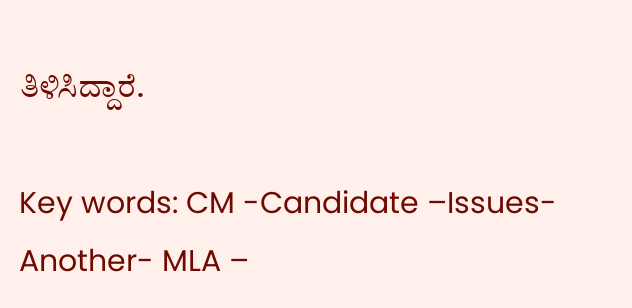ತಿಳಿಸಿದ್ದಾರೆ.

Key words: CM -Candidate –Issues- Another- MLA –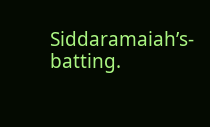Siddaramaiah’s- batting.